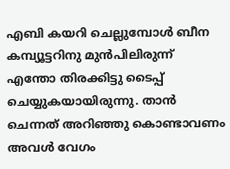എബി കയറി ചെല്ലുമ്പോൾ ബീന കമ്പ്യൂട്ടറിനു മുൻപിലിരുന്ന് എന്തോ തിരക്കിട്ടു ടൈപ്പ് ചെയ്യുകയായിരുന്നു. താൻ ചെന്നത് അറിഞ്ഞു കൊണ്ടാവണം അവൾ വേഗം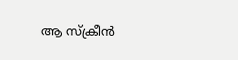ആ സ്ക്രീൻ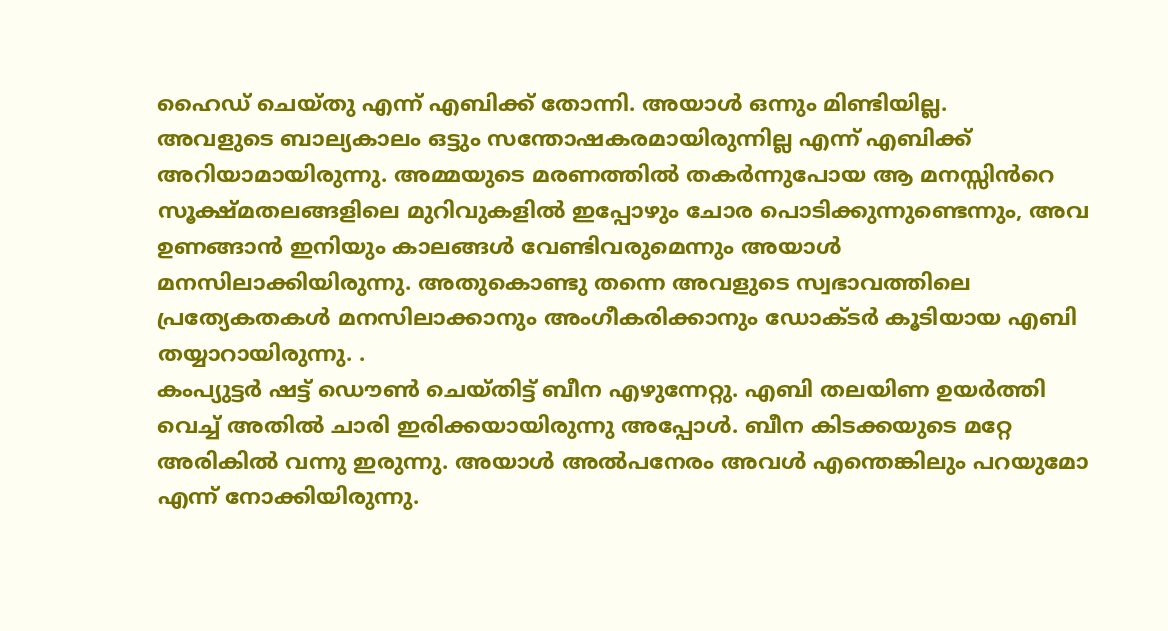ഹൈഡ് ചെയ്തു എന്ന് എബിക്ക് തോന്നി. അയാൾ ഒന്നും മിണ്ടിയില്ല.
അവളുടെ ബാല്യകാലം ഒട്ടും സന്തോഷകരമായിരുന്നില്ല എന്ന് എബിക്ക് അറിയാമായിരുന്നു. അമ്മയുടെ മരണത്തിൽ തകർന്നുപോയ ആ മനസ്സിൻറെ സൂക്ഷ്മതലങ്ങളിലെ മുറിവുകളിൽ ഇപ്പോഴും ചോര പൊടിക്കുന്നുണ്ടെന്നും, അവ ഉണങ്ങാൻ ഇനിയും കാലങ്ങൾ വേണ്ടിവരുമെന്നും അയാൾ മനസിലാക്കിയിരുന്നു. അതുകൊണ്ടു തന്നെ അവളുടെ സ്വഭാവത്തിലെ പ്രത്യേകതകൾ മനസിലാക്കാനും അംഗീകരിക്കാനും ഡോക്ടർ കൂടിയായ എബി തയ്യാറായിരുന്നു. .
കംപ്യുട്ടർ ഷട്ട് ഡൌൺ ചെയ്തിട്ട് ബീന എഴുന്നേറ്റു. എബി തലയിണ ഉയർത്തി വെച്ച് അതിൽ ചാരി ഇരിക്കയായിരുന്നു അപ്പോൾ. ബീന കിടക്കയുടെ മറ്റേ അരികിൽ വന്നു ഇരുന്നു. അയാൾ അൽപനേരം അവൾ എന്തെങ്കിലും പറയുമോ എന്ന് നോക്കിയിരുന്നു.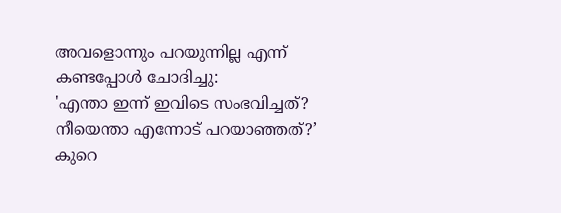അവളൊന്നും പറയുന്നില്ല എന്ന് കണ്ടപ്പോൾ ചോദിച്ചു:
'എന്താ ഇന്ന് ഇവിടെ സംഭവിച്ചത്? നീയെന്താ എന്നോട് പറയാഞ്ഞത്?’
കുറെ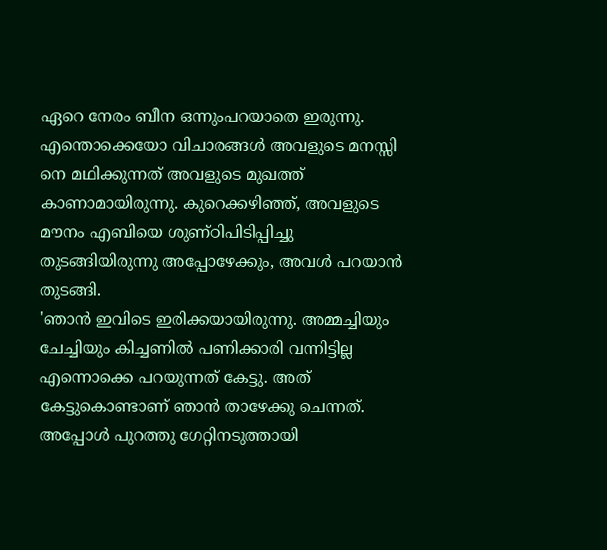ഏറെ നേരം ബീന ഒന്നുംപറയാതെ ഇരുന്നു. എന്തൊക്കെയോ വിചാരങ്ങൾ അവളുടെ മനസ്സി നെ മഥിക്കുന്നത് അവളുടെ മുഖത്ത് കാണാമായിരുന്നു. കുറെക്കഴിഞ്ഞ്, അവളുടെ മൗനം എബിയെ ശുണ്ഠിപിടിപ്പിച്ചു തുടങ്ങിയിരുന്നു അപ്പോഴേക്കും, അവൾ പറയാൻ തുടങ്ങി.
'ഞാൻ ഇവിടെ ഇരിക്കയായിരുന്നു. അമ്മച്ചിയും ചേച്ചിയും കിച്ചണിൽ പണിക്കാരി വന്നിട്ടില്ല എന്നൊക്കെ പറയുന്നത് കേട്ടു. അത് കേട്ടുകൊണ്ടാണ് ഞാൻ താഴേക്കു ചെന്നത്. അപ്പോൾ പുറത്തു ഗേറ്റിനടുത്തായി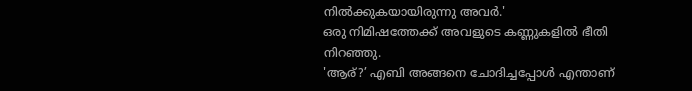നിൽക്കുകയായിരുന്നു അവർ.'
ഒരു നിമിഷത്തേക്ക് അവളുടെ കണ്ണുകളിൽ ഭീതി നിറഞ്ഞു.
'ആര്?’ എബി അങ്ങനെ ചോദിച്ചപ്പോൾ എന്താണ്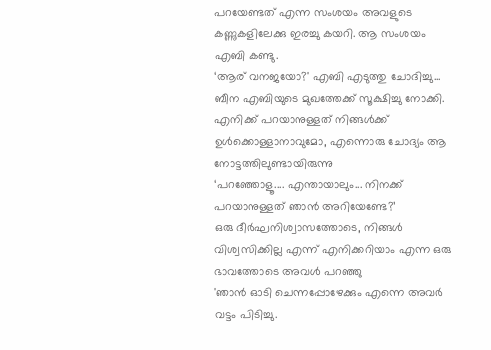പറയേണ്ടത് എന്ന സംശയം അവളുടെ കണ്ണുകളിലേക്കു ഇരച്ചു കയറി. ആ സംശയം എബി കണ്ടു.
‘ആര് വനജയോ?' എബി എടുത്തു ചോദിച്ചു...
ബീന എബിയുടെ മുഖത്തേക്ക് സൂക്ഷിച്ചു നോക്കി. എനിക്ക് പറയാനുള്ളത് നിങ്ങൾക്ക് ഉൾക്കൊള്ളാനാവുമോ, എന്നൊരു ചോദ്യം ആ നോട്ടത്തിലുണ്ടായിരുന്നു
‘പറഞ്ഞോളൂ.... എന്തായാലും... നിനക്ക് പറയാനുള്ളത് ഞാൻ അറിയേണ്ടേ?’
ഒരു ദീർഘനിശ്വാസത്തോടെ, നിങ്ങൾ വിശ്വസിക്കില്ല എന്ന് എനിക്കറിയാം എന്ന ഒരു ഭാവത്തോടെ അവൾ പറഞ്ഞു
'ഞാൻ ഓടി ചെന്നപ്പോഴേക്കും എന്നെ അവർ വട്ടം പിടിച്ചു.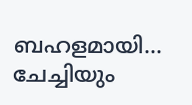ബഹളമായി... ചേച്ചിയും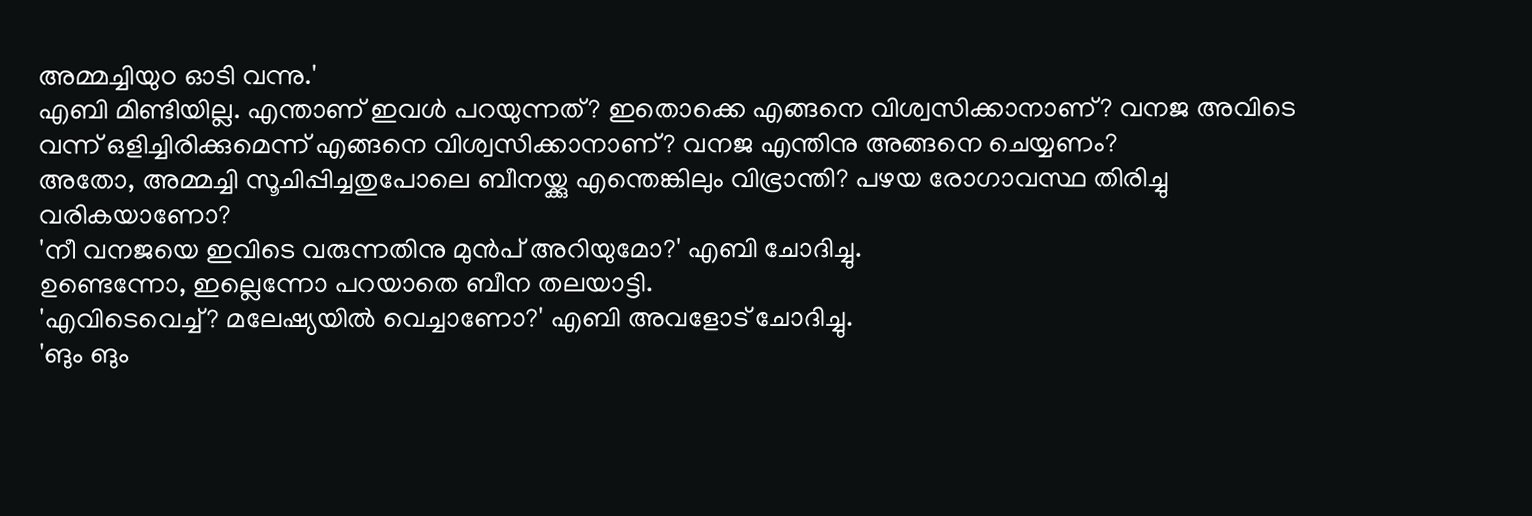അമ്മച്ചിയുo ഓടി വന്നു.'
എബി മിണ്ടിയില്ല. എന്താണ് ഇവൾ പറയുന്നത്? ഇതൊക്കെ എങ്ങനെ വിശ്വസിക്കാനാണ്? വനജ അവിടെ വന്ന് ഒളിച്ചിരിക്കുമെന്ന് എങ്ങനെ വിശ്വസിക്കാനാണ്? വനജ എന്തിനു അങ്ങനെ ചെയ്യണം?
അതോ, അമ്മച്ചി സൂചിപ്പിച്ചതുപോലെ ബീനയ്ക്കു എന്തെങ്കിലും വിഭ്രാന്തി? പഴയ രോഗാവസ്ഥ തിരിച്ചു വരികയാണോ?
'നീ വനജയെ ഇവിടെ വരുന്നതിനു മുൻപ് അറിയുമോ?' എബി ചോദിച്ചു.
ഉണ്ടെന്നോ, ഇല്ലെന്നോ പറയാതെ ബീന തലയാട്ടി.
'എവിടെവെച്ച്? മലേഷ്യയിൽ വെച്ചാണോ?' എബി അവളോട് ചോദിച്ചു.
'ങും ങും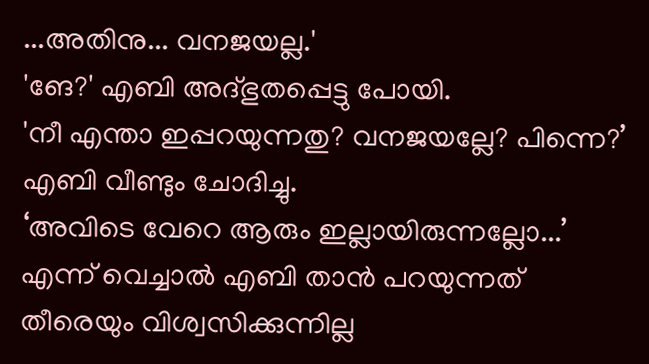...അതിനു... വനജയല്ല.'
'ങേ?' എബി അദ്ഭുതപ്പെട്ടു പോയി.
'നീ എന്താ ഇപ്പറയുന്നതു? വനജയല്ലേ? പിന്നെ?’
എബി വീണ്ടും ചോദിച്ചു.
‘അവിടെ വേറെ ആരും ഇല്ലായിരുന്നല്ലോ...’
എന്ന് വെച്ചാൽ എബി താൻ പറയുന്നത് തീരെയും വിശ്വസിക്കുന്നില്ല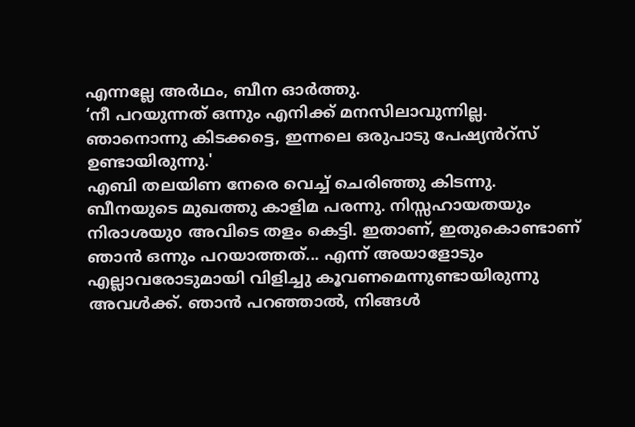എന്നല്ലേ അർഥം, ബീന ഓർത്തു.
‘നീ പറയുന്നത് ഒന്നും എനിക്ക് മനസിലാവുന്നില്ല. ഞാനൊന്നു കിടക്കട്ടെ, ഇന്നലെ ഒരുപാടു പേഷ്യൻറ്സ് ഉണ്ടായിരുന്നു.'
എബി തലയിണ നേരെ വെച്ച് ചെരിഞ്ഞു കിടന്നു.
ബീനയുടെ മുഖത്തു കാളിമ പരന്നു. നിസ്സഹായതയും നിരാശയുo അവിടെ തളം കെട്ടി. ഇതാണ്, ഇതുകൊണ്ടാണ് ഞാൻ ഒന്നും പറയാത്തത്... എന്ന് അയാളോടും എല്ലാവരോടുമായി വിളിച്ചു കൂവണമെന്നുണ്ടായിരുന്നു അവൾക്ക്. ഞാൻ പറഞ്ഞാൽ, നിങ്ങൾ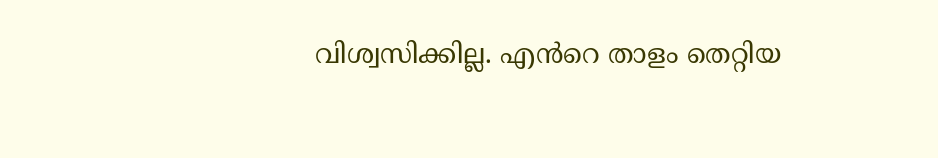വിശ്വസിക്കില്ല. എൻറെ താളം തെറ്റിയ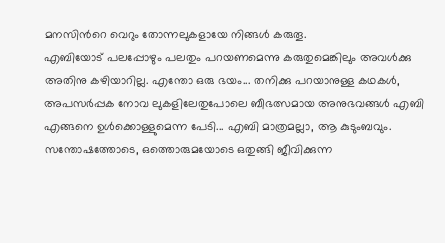മനസിൻറെ വെറും തോന്നലുകളായേ നിങ്ങൾ കരുതൂ.
എബിയോട് പലപ്പോഴും പലതും പറയണമെന്നു കരുതുമെങ്കിലും അവൾക്കു അതിനു കഴിയാറില്ല. എന്തോ ഒരു ഭയം... തനിക്കു പറയാനുള്ള കഥകൾ, അപസർപ്പക നോവ ലുകളിലേതുപോലെ ബീഭത്സമായ അനുഭവങ്ങൾ എബി എങ്ങനെ ഉൾക്കൊള്ളുമെന്ന പേടി... എബി മാത്രമല്ലാ, ആ കുടുംബവും.
സന്തോഷത്തോടെ, ഒത്തൊരുമയോടെ ഒതുങ്ങി ജീവിക്കുന്ന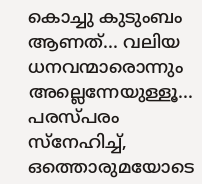കൊച്ചു കുടുംബം ആണത്... വലിയ ധനവന്മാരൊന്നും അല്ലെന്നേയുള്ളൂ... പരസ്പരം സ്നേഹിച്ച്, ഒത്തൊരുമയോടെ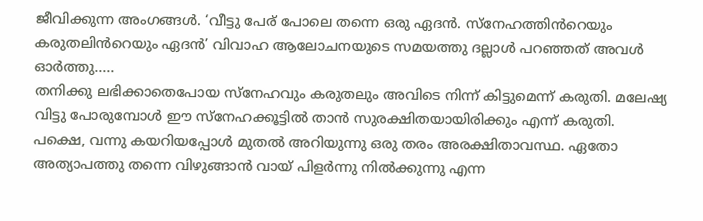ജീവിക്കുന്ന അംഗങ്ങൾ. ‘വീട്ടു പേര് പോലെ തന്നെ ഒരു ഏദൻ. സ്നേഹത്തിൻറെയും കരുതലിൻറെയും ഏദൻ’ വിവാഹ ആലോചനയുടെ സമയത്തു ദല്ലാൾ പറഞ്ഞത് അവൾ ഓർത്തു.....
തനിക്കു ലഭിക്കാതെപോയ സ്നേഹവും കരുതലും അവിടെ നിന്ന് കിട്ടുമെന്ന് കരുതി. മലേഷ്യ വിട്ടു പോരുമ്പോൾ ഈ സ്നേഹക്കൂട്ടിൽ താൻ സുരക്ഷിതയായിരിക്കും എന്ന് കരുതി.
പക്ഷെ, വന്നു കയറിയപ്പോൾ മുതൽ അറിയുന്നു ഒരു തരം അരക്ഷിതാവസ്ഥ. ഏതോ അത്യാപത്തു തന്നെ വിഴുങ്ങാൻ വായ് പിളർന്നു നിൽക്കുന്നു എന്ന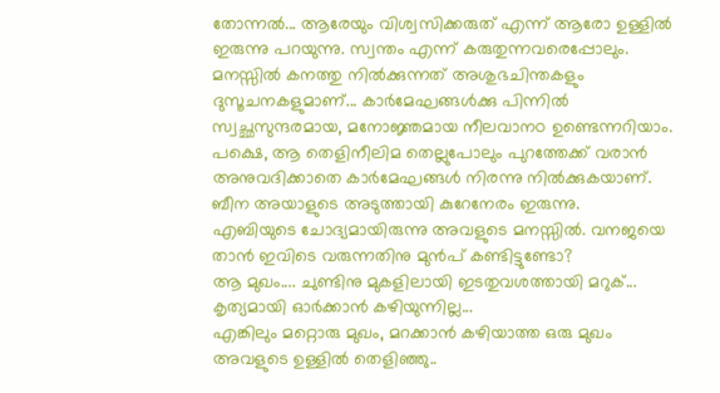തോന്നൽ... ആരേയും വിശ്വസിക്കരുത് എന്ന് ആരോ ഉള്ളിൽ ഇരുന്നു പറയുന്നു. സ്വന്തം എന്ന് കരുതുന്നവരെപ്പോലും. മനസ്സിൽ കനത്തു നിൽക്കുന്നത് അശുഭചിന്തകളും ദുസൂചനകളുമാണ്... കാർമേഘങ്ങൾക്കു പിന്നിൽ സ്വച്ഛസുന്ദരമായ, മനോജ്ഞമായ നീലവാനo ഉണ്ടെന്നറിയാം. പക്ഷെ, ആ തെളിനീലിമ തെല്ലുപോലും പുറത്തേക്ക് വരാൻ അനുവദിക്കാതെ കാർമേഘങ്ങൾ നിരന്നു നിൽക്കുകയാണ്.
ബീന അയാളുടെ അടുത്തായി കുറേനേരം ഇരുന്നു.
എബിയുടെ ചോദ്യമായിരുന്നു അവളുടെ മനസ്സിൽ. വനജയെ താൻ ഇവിടെ വരുന്നതിനു മുൻപ് കണ്ടിട്ടുണ്ടോ?
ആ മുഖം.... ചുണ്ടിനു മുകളിലായി ഇടതുവശത്തായി മറുക്... കൃത്യമായി ഓർക്കാൻ കഴിയുന്നില്ല...
എങ്കിലും മറ്റൊരു മുഖം, മറക്കാൻ കഴിയാത്ത ഒരു മുഖം അവളുടെ ഉള്ളിൽ തെളിഞ്ഞു..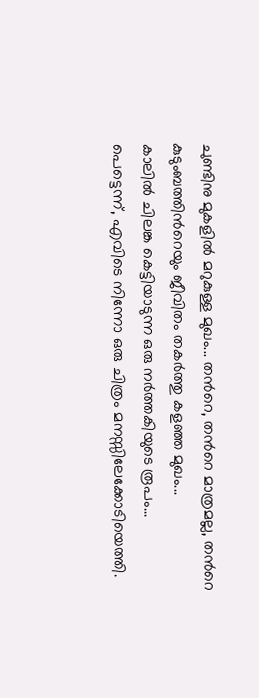ചുണ്ടിനു മുകളിൽ മറുകുള്ള മുഖം... തൻറെ, തൻറെ മാത്രമല്ല, തൻറെ കുടുംബത്തിൻറെയും ജീവിതം തകർത്തു കളഞ്ഞ മുഖം...
കാലിൽ ചിലങ്ക കെട്ടിയാടുന്ന ഒരു നർത്തകിയുടെ രൂപം...
പെട്ടെന്ന്, എവിടെ നിന്നോ ഒരു ചിത്രം മനസ്സിലേക്കോടിയെത്തി.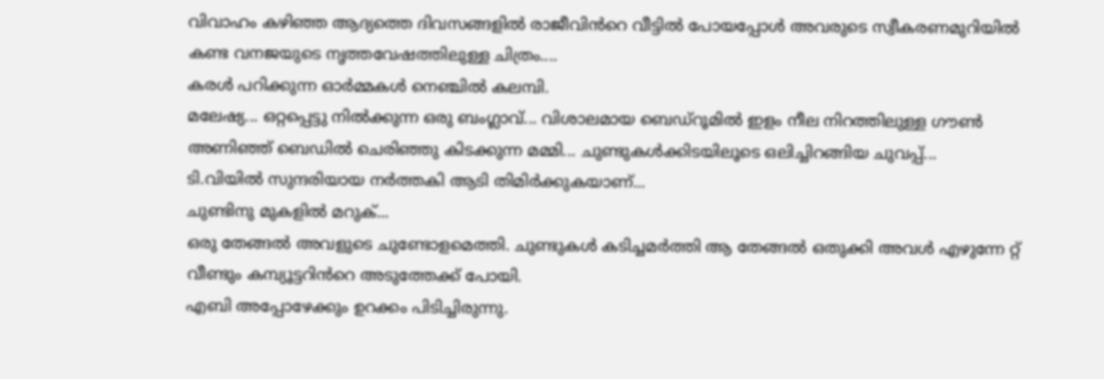വിവാഹം കഴിഞ്ഞ ആദ്യത്തെ ദിവസങ്ങളിൽ രാജീവിൻറെ വീട്ടിൽ പോയപ്പോൾ അവരുടെ സ്വീകരണമുറിയിൽ കണ്ട വനജയുടെ നൃത്തവേഷത്തിലുള്ള ചിത്രം....
കരൾ പറിക്കുന്ന ഓർമ്മകൾ നെഞ്ചിൽ കലമ്പി.
മലേഷ്യ... ഒറ്റപ്പെട്ടു നിൽക്കുന്ന ഒരു ബംഗ്ലാവ്... വിശാലമായ ബെഡ്റൂമിൽ ഇളം നീല നിറത്തിലുള്ള ഗൗൺ അണിഞ്ഞ് ബെഡിൽ ചെരിഞ്ഞു കിടക്കുന്ന മമ്മി... ചുണ്ടുകൾക്കിടയിലൂടെ ഒലിച്ചിറങ്ങിയ ചുവപ്പ്...
ടി.വിയിൽ സുന്ദരിയായ നർത്തകി ആടി തിമിർക്കുകയാണ്...
ചുണ്ടിനു മുകളിൽ മറുക്...
ഒരു തേങ്ങൽ അവളുടെ ചുണ്ടോളമെത്തി. ചുണ്ടുകൾ കടിച്ചമർത്തി ആ തേങ്ങൽ ഒതുക്കി അവൾ എഴുന്നേ റ്റ് വീണ്ടും കമ്പ്യൂട്ടറിൻറെ അടുത്തേക്ക് പോയി.
എബി അപ്പോഴേക്കും ഉറക്കം പിടിച്ചിരുന്നു.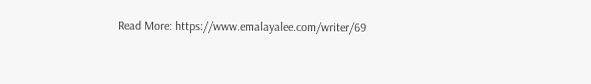Read More: https://www.emalayalee.com/writer/69